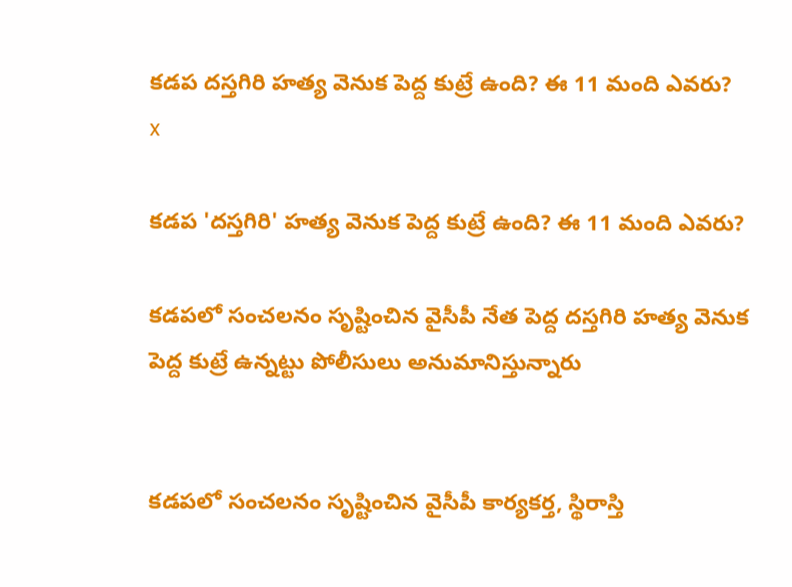కడప దస్తగిరి హత్య వెనుక పెద్ద కుట్రే ఉంది? ఈ 11 మంది ఎవరు?
x

కడప 'దస్తగిరి' హత్య వెనుక పెద్ద కుట్రే ఉంది? ఈ 11 మంది ఎవరు?

కడపలో సంచలనం సృష్టించిన వైసీపీ నేత పెద్ద దస్తగిరి హత్య వెనుక పెద్ద కుట్రే ఉన్నట్టు పోలీసులు అనుమానిస్తున్నారు


కడపలో సంచలనం సృష్టించిన వైసీపీ కార్యకర్త, స్థిరాస్తి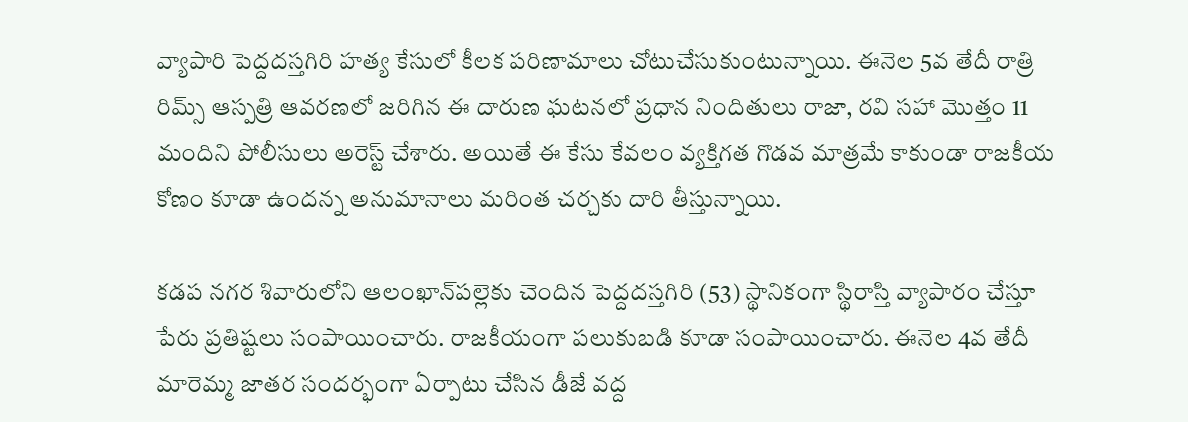వ్యాపారి పెద్దదస్తగిరి హత్య కేసులో కీలక పరిణామాలు చోటుచేసుకుంటున్నాయి. ఈనెల 5వ తేదీ రాత్రి రిమ్స్‌ ఆస్పత్రి ఆవరణలో జరిగిన ఈ దారుణ ఘటనలో ప్రధాన నిందితులు రాజా, రవి సహా మొత్తం 11 మందిని పోలీసులు అరెస్ట్ చేశారు. అయితే ఈ కేసు కేవలం వ్యక్తిగత గొడవ మాత్రమే కాకుండా రాజకీయ కోణం కూడా ఉందన్న అనుమానాలు మరింత చర్చకు దారి తీస్తున్నాయి.

కడప నగర శివారులోని ఆలంఖాన్‌పల్లెకు చెందిన పెద్దదస్తగిరి (53) స్థానికంగా స్థిరాస్తి వ్యాపారం చేస్తూ పేరు ప్రతిష్టలు సంపాయించారు. రాజకీయంగా పలుకుబడి కూడా సంపాయించారు. ఈనెల 4వ తేదీ మారెమ్మ జాతర సందర్భంగా ఏర్పాటు చేసిన డీజే వద్ద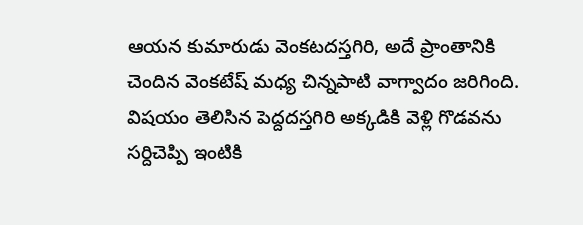ఆయన కుమారుడు వెంకటదస్తగిరి, అదే ప్రాంతానికి చెందిన వెంకటేష్ మధ్య చిన్నపాటి వాగ్వాదం జరిగింది. విషయం తెలిసిన పెద్దదస్తగిరి అక్కడికి వెళ్లి గొడవను సర్దిచెప్పి ఇంటికి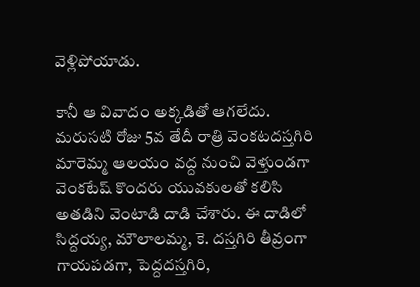వెళ్లిపోయాడు.

కానీ ఆ వివాదం అక్కడితో ఆగలేదు. మరుసటి రోజు 5వ తేదీ రాత్రి వెంకటదస్తగిరి మారెమ్మ ఆలయం వద్ద నుంచి వెళ్తుండగా వెంకటేష్ కొందరు యువకులతో కలిసి అతడిని వెంటాడి దాడి చేశారు. ఈ దాడిలో సిద్దయ్య, మౌలాలమ్మ, కె. దస్తగిరి తీవ్రంగా గాయపడగా, పెద్దదస్తగిరి,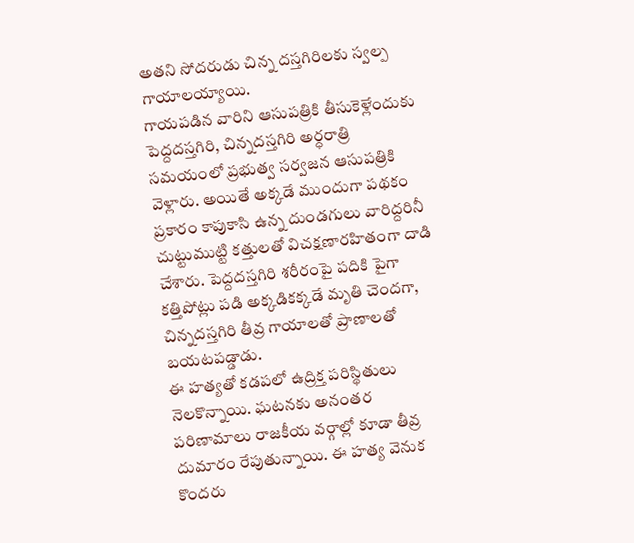అతని సోదరుడు చిన్న దస్తగిరిలకు స్వల్ప గాయాలయ్యాయి.
గాయపడిన వారిని ఆసుపత్రికి తీసుకెళ్లేందుకు పెద్దదస్తగిరి, చిన్నదస్తగిరి అర్ధరాత్రి సమయంలో ప్రభుత్వ సర్వజన ఆసుపత్రికి వెళ్లారు. అయితే అక్కడే ముందుగా పథకం ప్రకారం కాపుకాసి ఉన్న దుండగులు వారిద్దరినీ చుట్టుముట్టి కత్తులతో విచక్షణారహితంగా దాడి చేశారు. పెద్దదస్తగిరి శరీరంపై పదికి పైగా కత్తిపోట్లు పడి అక్కడికక్కడే మృతి చెందగా, చిన్నదస్తగిరి తీవ్ర గాయాలతో ప్రాణాలతో బయటపడ్డాడు.
ఈ హత్యతో కడపలో ఉద్రిక్త పరిస్థితులు నెలకొన్నాయి. ఘటనకు అనంతర పరిణామాలు రాజకీయ వర్గాల్లో కూడా తీవ్ర దుమారం రేపుతున్నాయి. ఈ హత్య వెనుక కొందరు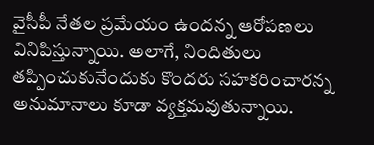వైసీపీ నేతల ప్రమేయం ఉందన్న ఆరోపణలు వినిపిస్తున్నాయి. అలాగే, నిందితులు తప్పించుకునేందుకు కొందరు సహకరించారన్న అనుమానాలు కూడా వ్యక్తమవుతున్నాయి.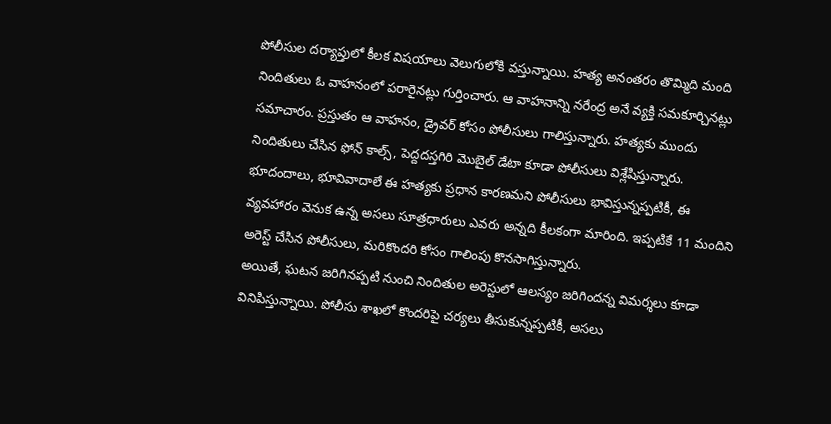పోలీసుల దర్యాప్తులో కీలక విషయాలు వెలుగులోకి వస్తున్నాయి. హత్య అనంతరం తొమ్మిది మంది నిందితులు ఓ వాహనంలో పరారైనట్లు గుర్తించారు. ఆ వాహనాన్ని నరేంద్ర అనే వ్యక్తి సమకూర్చినట్లు సమాచారం. ప్రస్తుతం ఆ వాహనం, డ్రైవర్ కోసం పోలీసులు గాలిస్తున్నారు. హత్యకు ముందు నిందితులు చేసిన ఫోన్ కాల్స్, పెద్దదస్తగిరి మొబైల్ డేటా కూడా పోలీసులు విశ్లేషిస్తున్నారు.
భూదందాలు, భూవివాదాలే ఈ హత్యకు ప్రధాన కారణమని పోలీసులు భావిస్తున్నప్పటికీ, ఈ వ్యవహారం వెనుక ఉన్న అసలు సూత్రధారులు ఎవరు అన్నది కీలకంగా మారింది. ఇప్పటికే 11 మందిని అరెస్ట్ చేసిన పోలీసులు, మరికొందరి కోసం గాలింపు కొనసాగిస్తున్నారు.
అయితే, ఘటన జరిగినప్పటి నుంచి నిందితుల అరెస్టులో ఆలస్యం జరిగిందన్న విమర్శలు కూడా వినిపిస్తున్నాయి. పోలీసు శాఖలో కొందరిపై చర్యలు తీసుకున్నప్పటికీ, అసలు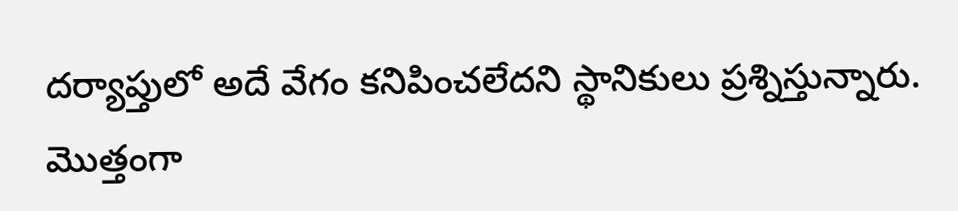దర్యాప్తులో అదే వేగం కనిపించలేదని స్థానికులు ప్రశ్నిస్తున్నారు.
మొత్తంగా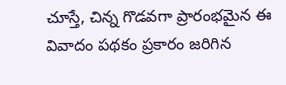చూస్తే, చిన్న గొడవగా ప్రారంభమైన ఈ వివాదం పథకం ప్రకారం జరిగిన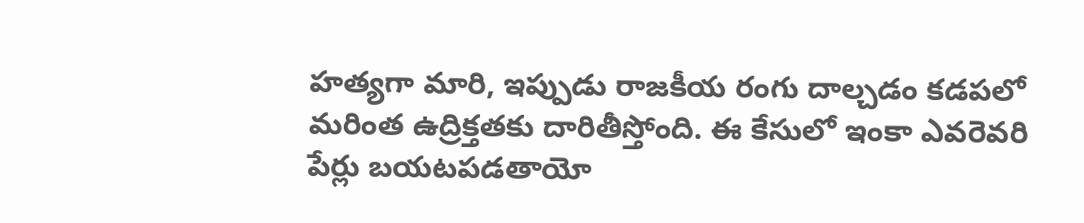హత్యగా మారి, ఇప్పుడు రాజకీయ రంగు దాల్చడం కడపలో మరింత ఉద్రిక్తతకు దారితీస్తోంది. ఈ కేసులో ఇంకా ఎవరెవరి పేర్లు బయటపడతాయో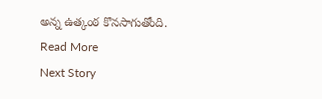అన్న ఉత్కంఠ కొనసాగుతోంది.
Read More
Next Story